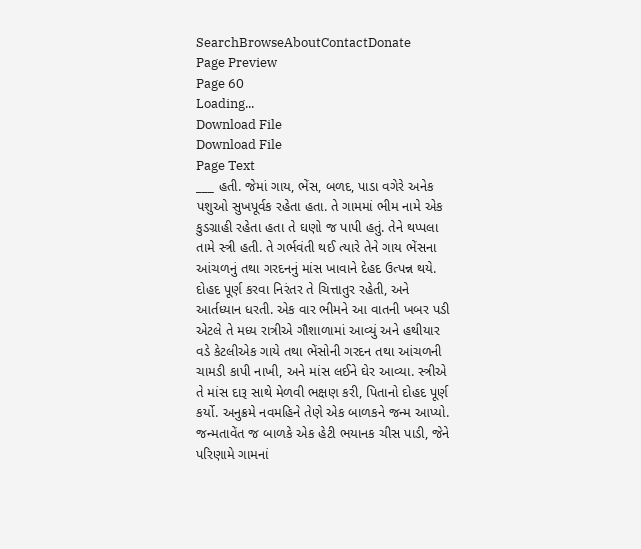SearchBrowseAboutContactDonate
Page Preview
Page 60
Loading...
Download File
Download File
Page Text
___ હતી. જેમાં ગાય, ભેંસ, બળદ, પાડા વગેરે અનેક પશુઓ સુખપૂર્વક રહેતા હતા. તે ગામમાં ભીમ નામે એક કુડગ્રાહી રહેતા હતા તે ઘણો જ પાપી હતું. તેને થપ્પલા તામે સ્ત્રી હતી. તે ગર્ભવંતી થઈ ત્યારે તેને ગાય ભેંસના આંચળનું તથા ગરદનનું માંસ ખાવાને દેહદ ઉત્પન્ન થયે. દોહદ પૂર્ણ કરવા નિરંતર તે ચિત્તાતુર રહેતી, અને આર્તધ્યાન ધરતી. એક વાર ભીમને આ વાતની ખબર પડી એટલે તે મધ્ય રાત્રીએ ગૌશાળામાં આવ્યું અને હથીયાર વડે કેટલીએક ગાયે તથા ભેંસોની ગરદન તથા આંચળની ચામડી કાપી નાખી, અને માંસ લઈને ઘેર આવ્યા. સ્ત્રીએ તે માંસ દારૂ સાથે મેળવી ભક્ષણ કરી, પિતાનો દોહદ પૂર્ણ કર્યો. અનુક્રમે નવમહિને તેણે એક બાળકને જન્મ આપ્યો. જન્મતાવેંત જ બાળકે એક હેટી ભયાનક ચીસ પાડી, જેને પરિણામે ગામનાં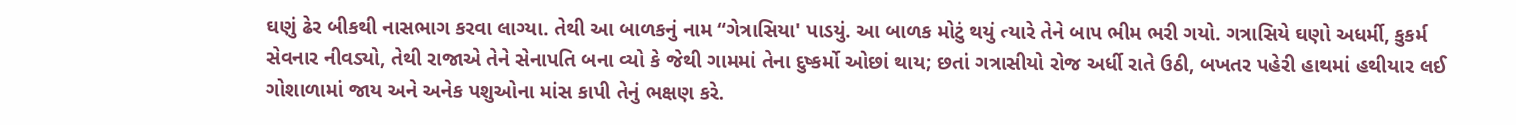ઘણું ઢેર બીકથી નાસભાગ કરવા લાગ્યા. તેથી આ બાળકનું નામ “ગેત્રાસિયા' પાડયું. આ બાળક મોટું થયું ત્યારે તેને બાપ ભીમ ભરી ગયો. ગત્રાસિયે ઘણો અધર્મી, કુકર્મ સેવનાર નીવડ્યો, તેથી રાજાએ તેને સેનાપતિ બના વ્યો કે જેથી ગામમાં તેના દુષ્કર્મો ઓછાં થાય; છતાં ગત્રાસીયો રોજ અર્ધી રાતે ઉઠી, બખતર પહેરી હાથમાં હથીયાર લઈ ગોશાળામાં જાય અને અનેક પશુઓના માંસ કાપી તેનું ભક્ષણ કરે.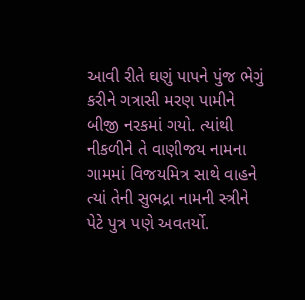આવી રીતે ઘણું પાપને પુંજ ભેગું કરીને ગત્રાસી મરણ પામીને બીજી નરકમાં ગયો. ત્યાંથી નીકળીને તે વાણીજય નામના ગામમાં વિજયમિત્ર સાથે વાહને ત્યાં તેની સુભદ્રા નામની સ્ત્રીને પેટે પુત્ર પણે અવતર્યો.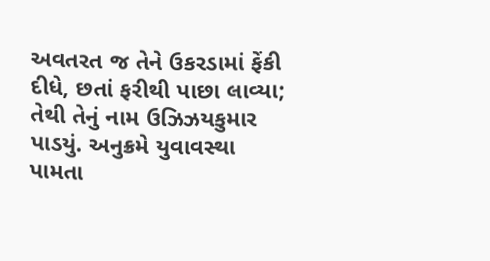અવતરત જ તેને ઉકરડામાં ફેંકી દીધે, છતાં ફરીથી પાછા લાવ્યા; તેથી તેનું નામ ઉઝિઝયકુમાર પાડયું. અનુક્રમે યુવાવસ્થા પામતા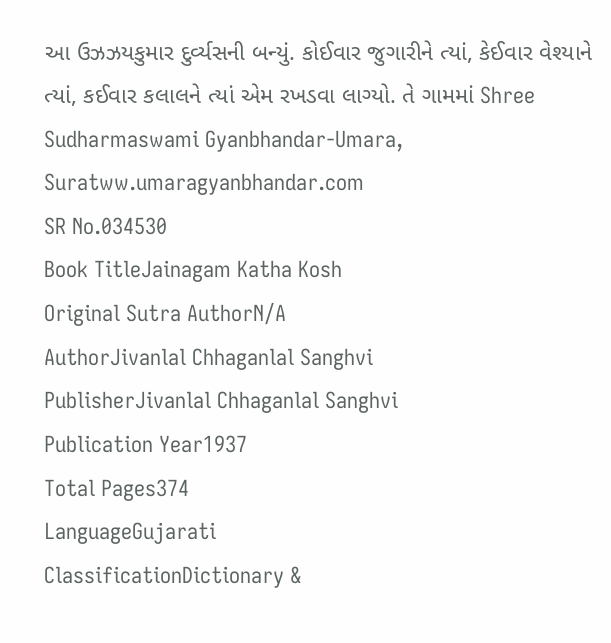આ ઉઝઝયકુમાર દુર્વ્યસની બન્યું. કોઈવાર જુગારીને ત્યાં, કેઈવાર વેશ્યાને ત્યાં, કઈવાર કલાલને ત્યાં એમ રખડવા લાગ્યો. તે ગામમાં Shree Sudharmaswami Gyanbhandar-Umara, Suratww.umaragyanbhandar.com
SR No.034530
Book TitleJainagam Katha Kosh
Original Sutra AuthorN/A
AuthorJivanlal Chhaganlal Sanghvi
PublisherJivanlal Chhaganlal Sanghvi
Publication Year1937
Total Pages374
LanguageGujarati
ClassificationDictionary &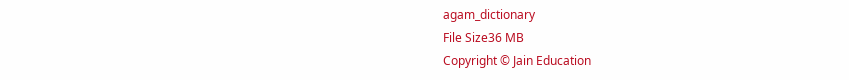agam_dictionary
File Size36 MB
Copyright © Jain Education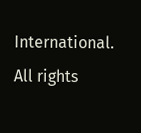International. All rights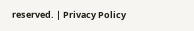reserved. | Privacy Policy